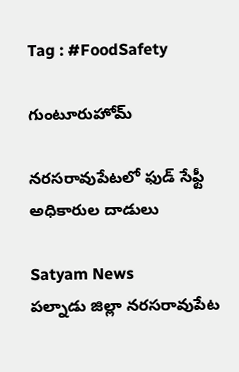Tag : #FoodSafety

గుంటూరుహోమ్

నరసరావుపేటలో ఫుడ్ సేఫ్టీ అధికారుల దాడులు

Satyam News
పల్నాడు జిల్లా నరసరావుపేట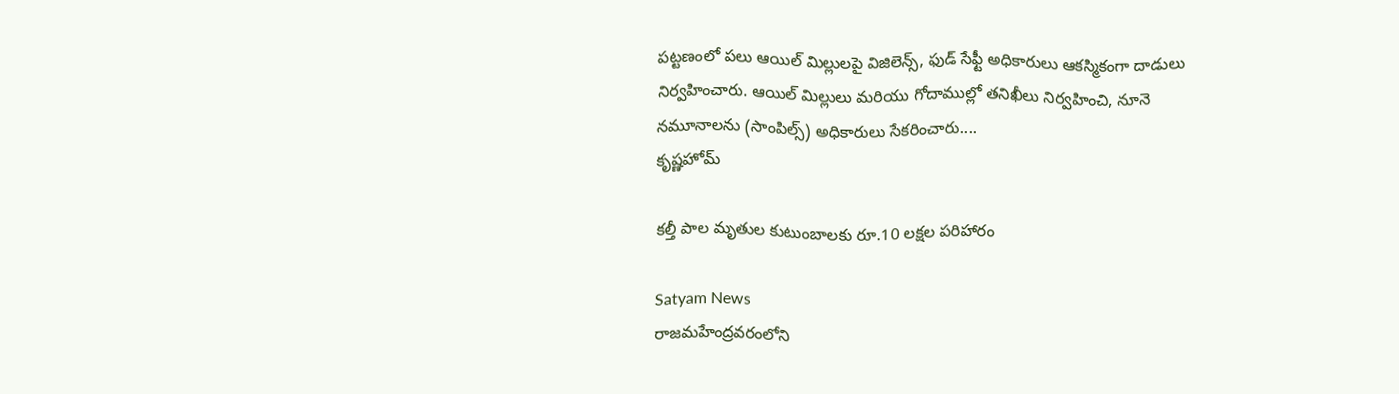పట్టణంలో పలు ఆయిల్ మిల్లులపై విజిలెన్స్, ఫుడ్ సేఫ్టీ అధికారులు ఆకస్మికంగా దాడులు నిర్వహించారు. ఆయిల్ మిల్లులు మరియు గోదాముల్లో తనిఖీలు నిర్వహించి, నూనె నమూనాలను (సాంపిల్స్) అధికారులు సేకరించారు....
కృష్ణహోమ్

కల్తీ పాల మృతుల కుటుంబాలకు రూ.10 లక్షల పరిహారం

Satyam News
రాజమహేంద్రవరంలోని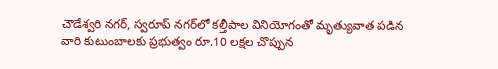చౌడేశ్వరి నగర్, స్వరూప్ నగర్‌లో కల్తీపాల వినియోగంతో మృత్యువాత పడిన వారి కుటుంబాలకు ప్రభుత్వం రూ.10 లక్షల చొప్పున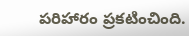పరిహారం ప్రకటించింది.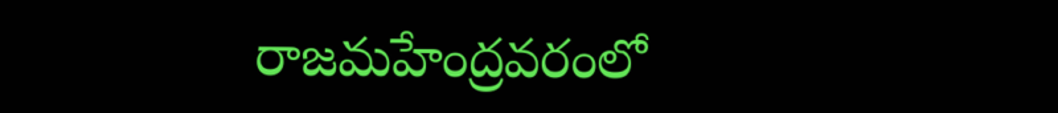రాజమహేంద్రవరంలో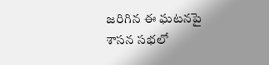జరిగిన ఈ ఘటనపై శాసన సభలో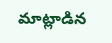మాట్లాడిన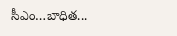సీఎం…బాధిత...